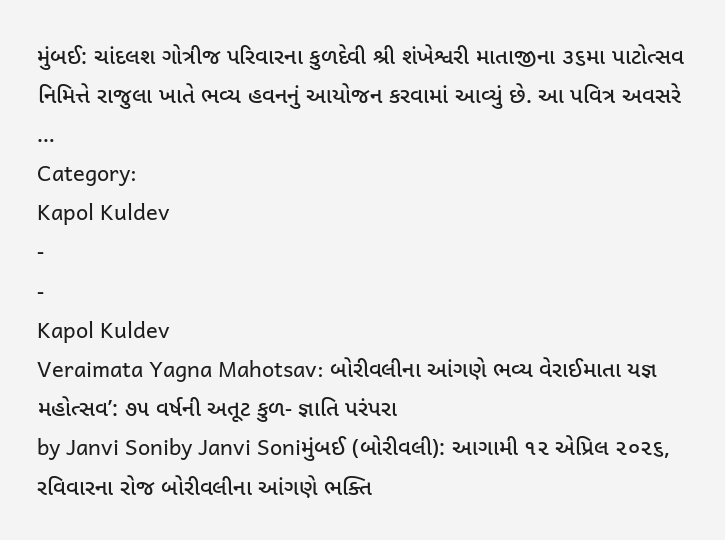મુંબઈ: ચાંદલશ ગોત્રીજ પરિવારના કુળદેવી શ્રી શંખેશ્વરી માતાજીના ૩૬મા પાટોત્સવ નિમિત્તે રાજુલા ખાતે ભવ્ય હવનનું આયોજન કરવામાં આવ્યું છે. આ પવિત્ર અવસરે …
Category:
Kapol Kuldev
-
-
Kapol Kuldev
Veraimata Yagna Mahotsav: બોરીવલીના આંગણે ભવ્ય વેરાઈમાતા યજ્ઞ મહોત્સવ’: ૭૫ વર્ષની અતૂટ કુળ- જ્ઞાતિ પરંપરા
by Janvi Soniby Janvi Soniમુંબઈ (બોરીવલી): આગામી ૧૨ એપ્રિલ ૨૦૨૬, રવિવારના રોજ બોરીવલીના આંગણે ભક્તિ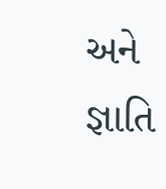અને જ્ઞાતિ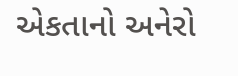એકતાનો અનેરો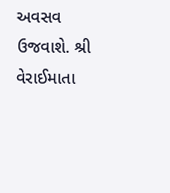અવસવ ઉજવાશે. શ્રી વેરાઈમાતા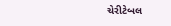ચેરીટેબલ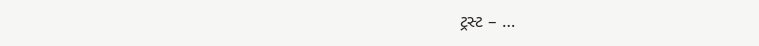ટ્રસ્ટ – …